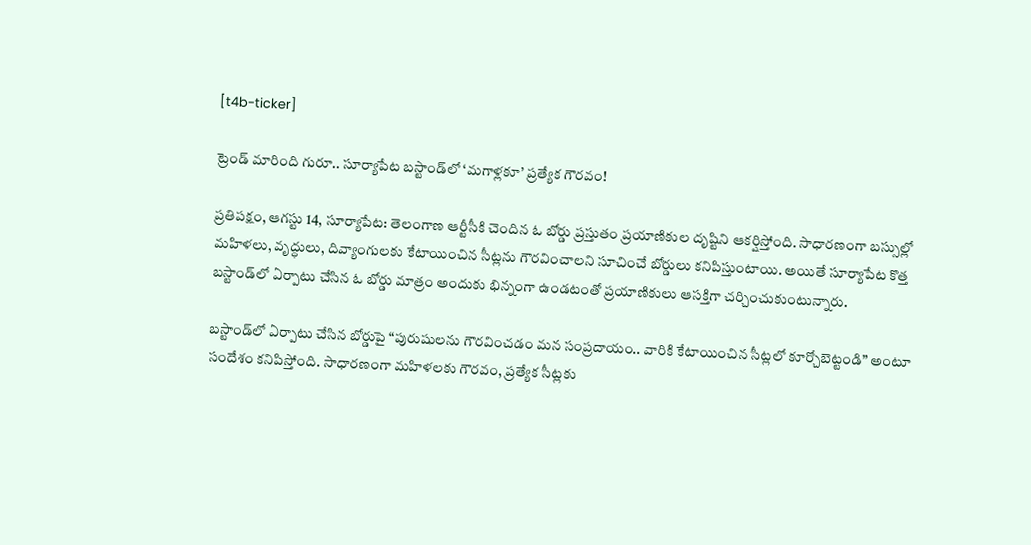[t4b-ticker]

ట్రెండ్ మారింది గురూ.. సూర్యాపేట బస్టాండ్‌లో ‘మగాళ్లకూ’ ప్రత్యేక గౌరవం!

ప్రతిపక్షం, ఆగస్టు 14, సూర్యాపేట: తెలంగాణ ఆర్టీసీకి చెందిన ఓ బోర్డు ప్రస్తుతం ప్రయాణికుల దృష్టిని ఆకర్షిస్తోంది. సాధారణంగా బస్సుల్లో మహిళలు, వృద్ధులు, దివ్యాంగులకు కేటాయించిన సీట్లను గౌరవించాలని సూచించే బోర్డులు కనిపిస్తుంటాయి. అయితే సూర్యాపేట కొత్త బస్టాండ్‌లో ఏర్పాటు చేసిన ఓ బోర్డు మాత్రం అందుకు భిన్నంగా ఉండటంతో ప్రయాణికులు ఆసక్తిగా చర్చించుకుంటున్నారు.

బస్టాండ్‌లో ఏర్పాటు చేసిన బోర్డుపై “పురుషులను గౌరవించడం మన సంప్రదాయం.. వారికి కేటాయించిన సీట్లలో కూర్చోబెట్టండి” అంటూ సందేశం కనిపిస్తోంది. సాధారణంగా మహిళలకు గౌరవం, ప్రత్యేక సీట్లకు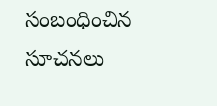సంబంధించిన సూచనలు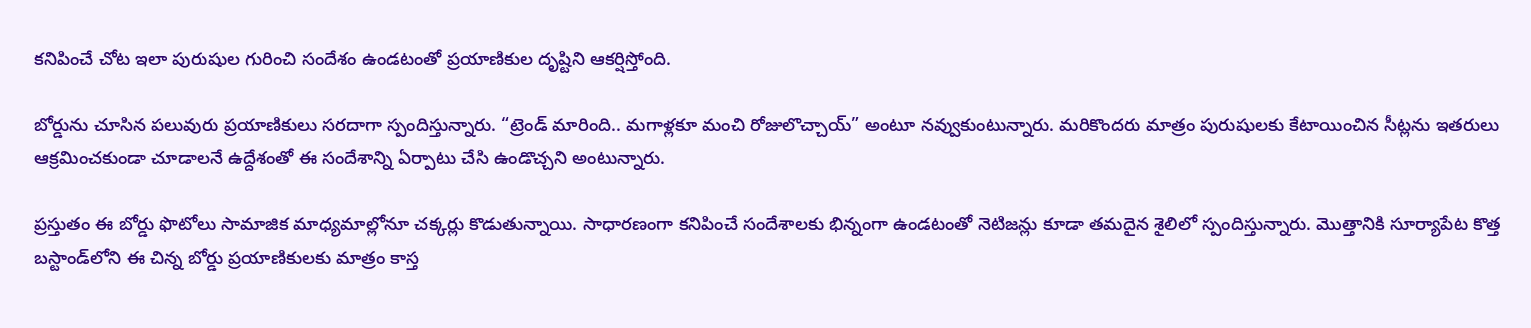కనిపించే చోట ఇలా పురుషుల గురించి సందేశం ఉండటంతో ప్రయాణికుల దృష్టిని ఆకర్షిస్తోంది.

బోర్డును చూసిన పలువురు ప్రయాణికులు సరదాగా స్పందిస్తున్నారు. “ట్రెండ్ మారింది.. మగాళ్లకూ మంచి రోజులొచ్చాయ్” అంటూ నవ్వుకుంటున్నారు. మరికొందరు మాత్రం పురుషులకు కేటాయించిన సీట్లను ఇతరులు ఆక్రమించకుండా చూడాలనే ఉద్దేశంతో ఈ సందేశాన్ని ఏర్పాటు చేసి ఉండొచ్చని అంటున్నారు.

ప్రస్తుతం ఈ బోర్డు ఫొటోలు సామాజిక మాధ్యమాల్లోనూ చక్కర్లు కొడుతున్నాయి. సాధారణంగా కనిపించే సందేశాలకు భిన్నంగా ఉండటంతో నెటిజన్లు కూడా తమదైన శైలిలో స్పందిస్తున్నారు. మొత్తానికి సూర్యాపేట కొత్త బస్టాండ్‌లోని ఈ చిన్న బోర్డు ప్రయాణికులకు మాత్రం కాస్త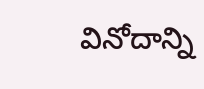వినోదాన్ని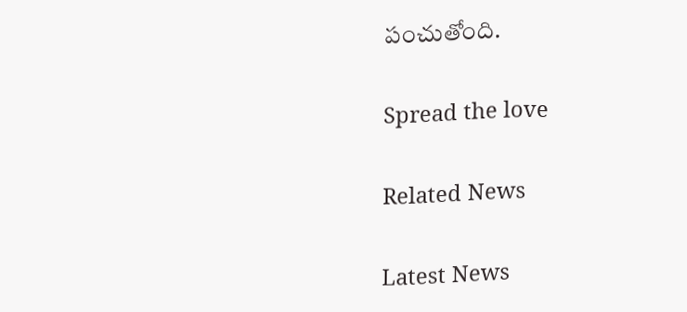పంచుతోంది.

Spread the love

Related News

Latest News